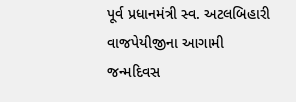પૂર્વ પ્રધાનમંત્રી સ્વ. અટલબિહારી વાજપેયીજીના આગામી જન્મદિવસ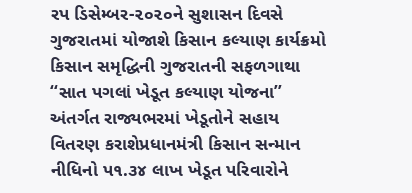રપ ડિસેમ્બર-૨૦૨૦ને સુશાસન દિવસે ગુજરાતમાં યોજાશે કિસાન કલ્યાણ કાર્યક્રમો
કિસાન સમૃદ્ધિની ગુજરાતની સફળગાથા ‘‘સાત પગલાં ખેડૂત કલ્યાણ યોજના’’ અંતર્ગત રાજ્યભરમાં ખેડૂતોને સહાય વિતરણ કરાશેપ્રધાનમંત્રી કિસાન સન્માન નીધિનો પ૧.૩૪ લાખ ખેડૂત પરિવારોને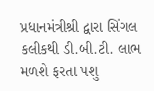પ્રધાનમંત્રીશ્રી દ્વારા સિંગલ કલીકથી ડી.બી.ટી. લાભ મળશે ફરતા પશુ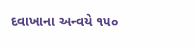દવાખાના અન્વયે ૧૫૦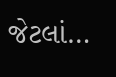જેટલાં…